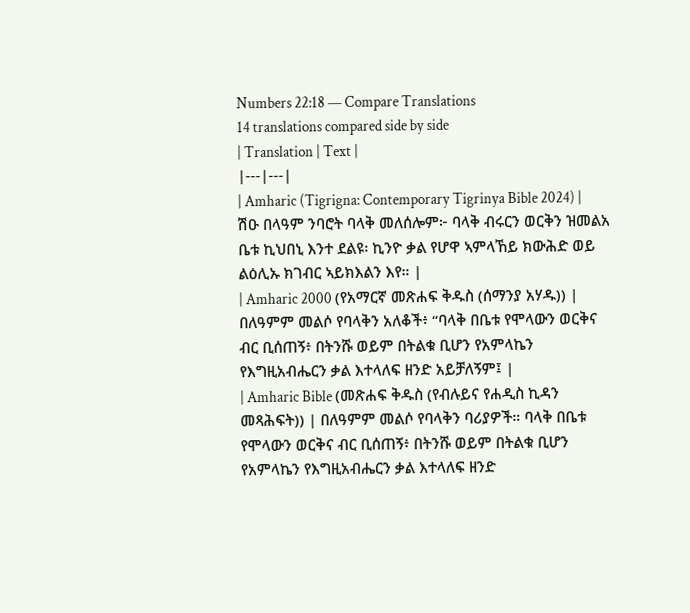Numbers 22:18 — Compare Translations
14 translations compared side by side
| Translation | Text |
|---|---|
| Amharic (Tigrigna: Contemporary Tigrinya Bible 2024) | ሽዑ በላዓም ንባሮት ባላቅ መለሰሎም፦ ባላቅ ብሩርን ወርቅን ዝመልአ ቤቱ ኪህበኒ እንተ ደልዩ፡ ኪንዮ ቃል የሆዋ ኣምላኸይ ክውሕድ ወይ ልዕሊኡ ክገብር ኣይክእልን እየ። |
| Amharic 2000 (የአማርኛ መጽሐፍ ቅዱስ (ሰማንያ አሃዱ)) | በለዓምም መልሶ የባላቅን አለቆች፥ “ባላቅ በቤቱ የሞላውን ወርቅና ብር ቢሰጠኝ፥ በትንሹ ወይም በትልቁ ቢሆን የአምላኬን የእግዚአብሔርን ቃል እተላለፍ ዘንድ አይቻለኝም፤ |
| Amharic Bible (መጽሐፍ ቅዱስ (የብሉይና የሐዲስ ኪዳን መጻሕፍት)) | በለዓምም መልሶ የባላቅን ባሪያዎች። ባላቅ በቤቱ የሞላውን ወርቅና ብር ቢሰጠኝ፥ በትንሹ ወይም በትልቁ ቢሆን የአምላኬን የእግዚአብሔርን ቃል እተላለፍ ዘንድ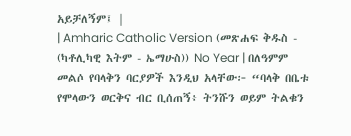አይቻለኝም፤ |
| Amharic Catholic Version (መጽሐፍ ቅዱስ - (ካቶሊካዊ እትም - ኤማሁስ)) No Year | በለዓምም መልሶ የባላቅን ባርያዎች እንዲህ አላቸው፦ “ባላቅ በቤቱ የሞላውን ወርቅና ብር ቢሰጠኝ፥ ትንሹን ወይም ትልቁን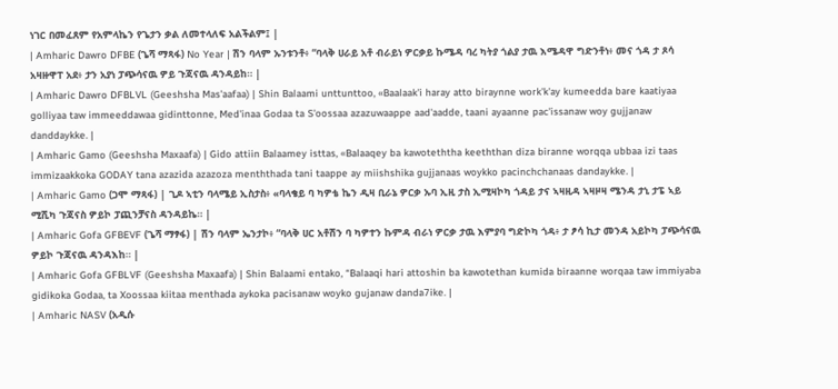ነገር በመፈጸም የአምላኬን የጌታን ቃል ለመተላለፍ አልችልም፤ |
| Amharic Dawro DFBE (ጌሻ ማጻፋ) No Year | ሽን ባላም ኡንቱንቶ፥ “ባላቅ ሀራይ አቶ ብራይነ ዎርቃይ ኩሜዳ ባረ ካትያ ጎልያ ታዉ እሜዳዋ ግድንቶነ፥ መና ጎዳ ታ ጾሳ አዛዙዋፐ አደ፥ ታን አያነ ፓጭሳናዉ ዎይ ጉጃናዉ ዳንዳይከ። |
| Amharic Dawro DFBLVL (Geeshsha Mas'aafaa) | Shin Balaami unttunttoo, «Baalaak'i haray atto biraynne work'k'ay kumeedda bare kaatiyaa golliyaa taw immeeddawaa gidinttonne, Med'inaa Godaa ta S'oossaa azazuwaappe aad'aadde, taani ayaanne pac'issanaw woy gujjanaw danddaykke. |
| Amharic Gamo (Geeshsha Maxaafa) | Gido attiin Balaamey isttas, «Balaaqey ba kawoteththa keeththan diza biranne worqqa ubbaa izi taas immizaakkoka GODAY tana azazida azazoza menththada tani taappe ay miishshika gujjanaas woykko pacinchchanaas dandaykke. |
| Amharic Gamo (ጋሞ ማጻፋ) | ጊዶ ኣቲን ባላሜይ ኢስታስ፥ «ባላቄይ ባ ካዎቴ ኬን ዲዛ ቢራኔ ዎርቃ ኡባ ኢዚ ታስ ኢሚዛኮካ ጎዳይ ታና ኣዛዚዳ ኣዛዞዛ ሜንዳ ታኒ ታፔ ኣይ ሚሺካ ጉጃናስ ዎይኮ ፓጪንቻናስ ዳንዳይኬ። |
| Amharic Gofa GFBEVF (ጌሻ ማፃፋ) | ሽን ባላም ኤንታኮ፥ “ባላቅ ሀር አቶሽን ባ ካዎተን ኩምዳ ብራነ ዎርቃ ታዉ እምያባ ግድኮካ ጎዳ፥ ታ ፆሳ ኪታ መንዳ አይኮካ ፓጭሳናዉ ዎይኮ ጉጃናዉ ዳንዳእከ። |
| Amharic Gofa GFBLVF (Geeshsha Maxaafa) | Shin Balaami entako, “Balaaqi hari attoshin ba kawotethan kumida biraanne worqaa taw immiyaba gidikoka Godaa, ta Xoossaa kiitaa menthada aykoka pacisanaw woyko gujanaw danda7ike. |
| Amharic NASV (አዲሱ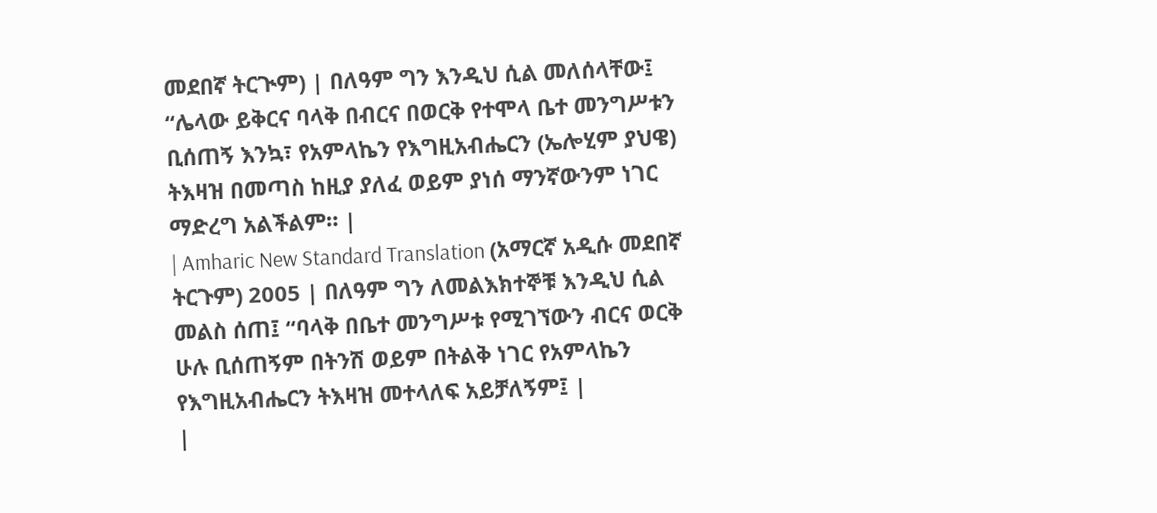መደበኛ ትርጒም) | በለዓም ግን እንዲህ ሲል መለሰላቸው፤ “ሌላው ይቅርና ባላቅ በብርና በወርቅ የተሞላ ቤተ መንግሥቱን ቢሰጠኝ እንኳ፣ የአምላኬን የእግዚአብሔርን (ኤሎሂም ያህዌ) ትእዛዝ በመጣስ ከዚያ ያለፈ ወይም ያነሰ ማንኛውንም ነገር ማድረግ አልችልም። |
| Amharic New Standard Translation (አማርኛ አዲሱ መደበኛ ትርጉም) 2005 | በለዓም ግን ለመልእክተኞቹ እንዲህ ሲል መልስ ሰጠ፤ “ባላቅ በቤተ መንግሥቱ የሚገኘውን ብርና ወርቅ ሁሉ ቢሰጠኝም በትንሽ ወይም በትልቅ ነገር የአምላኬን የእግዚአብሔርን ትእዛዝ መተላለፍ አይቻለኝም፤ |
|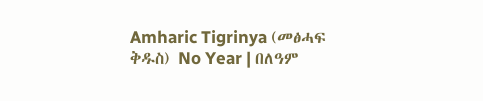Amharic Tigrinya (መፅሓፍ ቅዱስ) No Year | በለዓም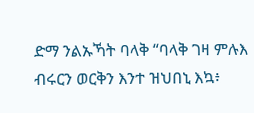ድማ ንልኡኻት ባላቅ “ባላቅ ገዛ ምሉእ ብሩርን ወርቅን እንተ ዝህበኒ እኳ፥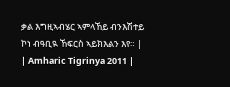ቃል እግዚኣብሄር ኣምላኸይ ብንእሽተይ ኮነ ብዓቢዪ ኸፍርስ ኣይክእልን እየ። |
| Amharic Tigrinya 2011 |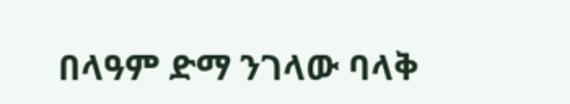በላዓም ድማ ንገላው ባላቅ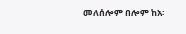መለሰሎም በሎም ከአ፡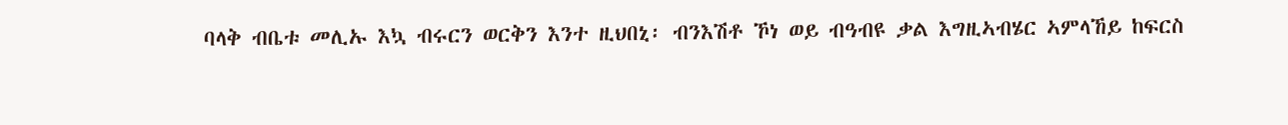ባላቅ ብቤቱ መሊኡ እኳ ብሩርን ወርቅን እንተ ዚህበኒ፡ ብንእሽቶ ኾነ ወይ ብዓብዩ ቃል እግዚኣብሄር ኣምላኸይ ከፍርስ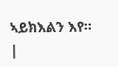ኣይክእልን እየ። |